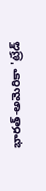భారత్-అమెరికా 'ట్రేడ్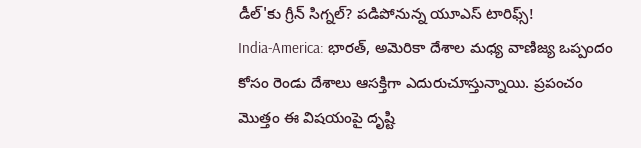డీల్'కు గ్రీన్ సిగ్నల్? పడిపోనున్న యూఎస్ టారిఫ్స్!
India-America: భారత్, అమెరికా దేశాల మధ్య వాణిజ్య ఒప్పందం కోసం రెండు దేశాలు ఆసక్తిగా ఎదురుచూస్తున్నాయి. ప్రపంచం మొత్తం ఈ విషయంపై దృష్టి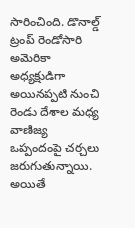సారించింది. డొనాల్డ్ ట్రంప్ రెండోసారి అమెరికా అధ్యక్షుడిగా అయినప్పటి నుంచి రెండు దేశాల మధ్య వాణిజ్య ఒప్పందంపై చర్చలు జరుగుతున్నాయి. అయితే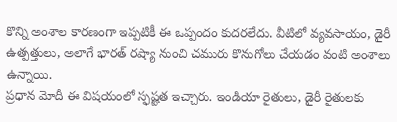కొన్ని అంశాల కారణంగా ఇప్పటికీ ఈ ఒప్పందం కుదరలేదు. వీటిలో వ్యవసాయం, డైరీ ఉత్పత్తులు, అలాగే భారత్ రష్యా నుంచి చమురు కొనుగోలు చేయడం వంటి అంశాలు ఉన్నాయి.
ప్రధాన మోదీ ఈ విషయంలో స్ఫష్టత ఇచ్చారు. ఇండియా రైతులు, డైరీ రైతులకు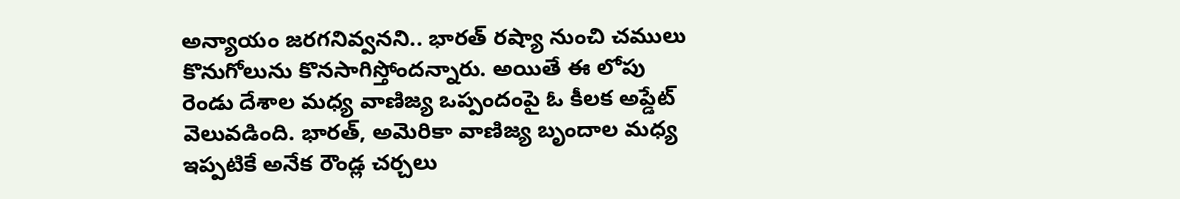అన్యాయం జరగనివ్వనని.. భారత్ రష్యా నుంచి చములు కొనుగోలును కొనసాగిస్తోందన్నారు. అయితే ఈ లోపు రెండు దేశాల మధ్య వాణిజ్య ఒప్పందంపై ఓ కీలక అప్డేట్ వెలువడింది. భారత్, అమెరికా వాణిజ్య బృందాల మధ్య ఇప్పటికే అనేక రౌండ్ల చర్చలు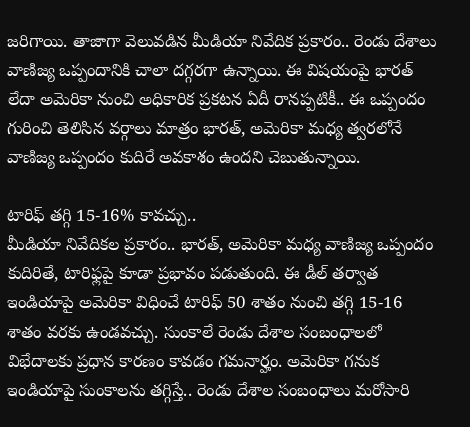జరిగాయి. తాజాగా వెలువడిన మీడియా నివేదిక ప్రకారం.. రెండు దేశాలు వాణిజ్య ఒప్పందానికి చాలా దగ్గరగా ఉన్నాయి. ఈ విషయంపై భారత్ లేదా అమెరికా నుంచి అధికారిక ప్రకటన ఏదీ రానప్పటికీ.. ఈ ఒప్పందం గురించి తెలిసిన వర్గాలు మాత్రం భారత్, అమెరికా మధ్య త్వరలోనే వాణిజ్య ఒప్పందం కుదిరే అవకాశం ఉందని చెబుతున్నాయి.

టారిఫ్ తగ్గి 15-16% కావచ్చు..
మీడియా నివేదికల ప్రకారం.. భారత్, అమెరికా మధ్య వాణిజ్య ఒప్పందం కుదిరితే, టారిఫ్లపై కూడా ప్రభావం పడుతుంది. ఈ డీల్ తర్వాత ఇండియాపై అమెరికా విధించే టారిఫ్ 50 శాతం నుంచి తగ్గి 15-16 శాతం వరకు ఉండవచ్చు. సుంకాలే రెండు దేశాల సంబంధాలలో విభేదాలకు ప్రధాన కారణం కావడం గమనార్హం. అమెరికా గనుక ఇండియాపై సుంకాలను తగ్గిస్తే.. రెండు దేశాల సంబంధాలు మరోసారి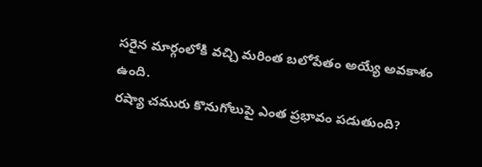సరైన మార్గంలోకి వచ్చి మరింత బలోపేతం అయ్యే అవకాశం ఉంది.
రష్యా చమురు కొనుగోలుపై ఎంత ప్రభావం పడుతుంది?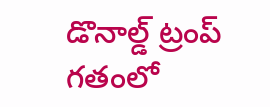డొనాల్డ్ ట్రంప్ గతంలో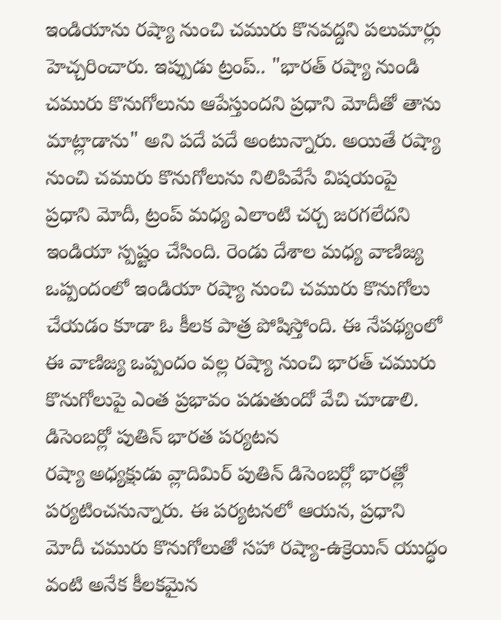ఇండియాను రష్యా నుంచి చమురు కొనవద్దని పలుమార్లు హెచ్చరించారు. ఇప్పుడు ట్రంప్.. "భారత్ రష్యా నుండి చమురు కొనుగోలును ఆపేస్తుందని ప్రధాని మోదీతో తాను మాట్లాడాను" అని పదే పదే అంటున్నారు. అయితే రష్యా నుంచి చమురు కొనుగోలును నిలిపివేసే విషయంపై ప్రధాని మోదీ, ట్రంప్ మధ్య ఎలాంటి చర్చ జరగలేదని ఇండియా స్పష్టం చేసింది. రెండు దేశాల మధ్య వాణిజ్య ఒప్పందంలో ఇండియా రష్యా నుంచి చమురు కొనుగోలు చేయడం కూడా ఓ కీలక పాత్ర పోషిస్తోంది. ఈ నేపథ్యంలో ఈ వాణిజ్య ఒప్పందం వల్ల రష్యా నుంచి భారత్ చమురు కొనుగోలుపై ఎంత ప్రభావం పడుతుందో వేచి చూడాలి.
డిసెంబర్లో పుతిన్ భారత పర్యటన
రష్యా అధ్యక్షుడు వ్లాదిమిర్ పుతిన్ డిసెంబర్లో భారత్లో పర్యటించనున్నారు. ఈ పర్యటనలో ఆయన, ప్రధాని మోదీ చమురు కొనుగోలుతో సహా రష్యా-ఉక్రెయిన్ యుద్ధం వంటి అనేక కీలకమైన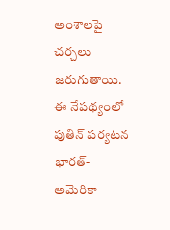అంశాలపై చర్చలు జరుగుతాయి. ఈ నేపథ్యంలో పుతిన్ పర్యటన భారత్-అమెరికా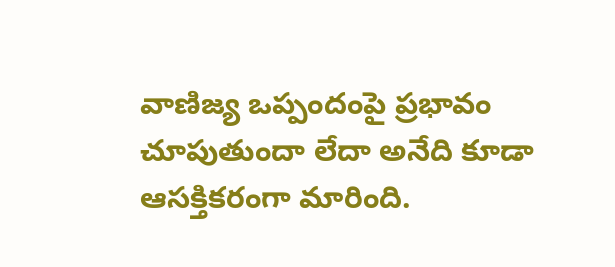వాణిజ్య ఒప్పందంపై ప్రభావం చూపుతుందా లేదా అనేది కూడా ఆసక్తికరంగా మారింది.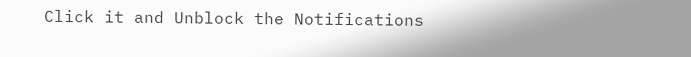Click it and Unblock the Notifications